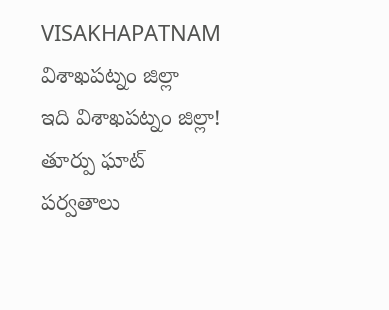VISAKHAPATNAM
విశాఖపట్నం జిల్లా
ఇది విశాఖపట్నం జిల్లా!
తూర్పు ఘాట్ పర్వతాలు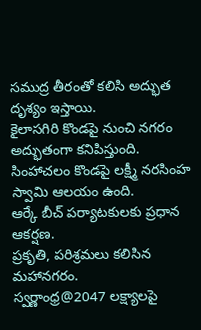సముద్ర తీరంతో కలిసి అద్భుత దృశ్యం ఇస్తాయి.
కైలాసగిరి కొండపై నుంచి నగరం అద్భుతంగా కనిపిస్తుంది.
సింహాచలం కొండపై లక్ష్మీ నరసింహ స్వామి ఆలయం ఉంది.
ఆర్కే బీచ్ పర్యాటకులకు ప్రధాన ఆకర్షణ.
ప్రకృతి, పరిశ్రమలు కలిసిన మహానగరం.
స్వర్ణాంధ్ర@2047 లక్ష్యాలపై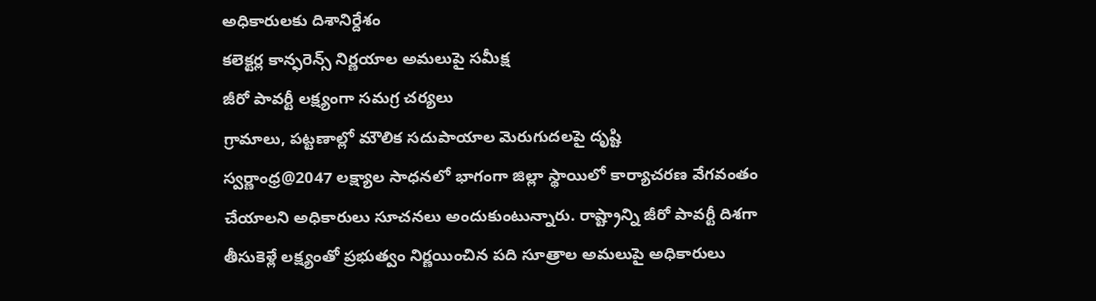అధికారులకు దిశానిర్దేశం
కలెక్టర్ల కాన్ఫరెన్స్ నిర్ణయాల అమలుపై సమీక్ష
జీరో పావర్టీ లక్ష్యంగా సమగ్ర చర్యలు
గ్రామాలు, పట్టణాల్లో మౌలిక సదుపాయాల మెరుగుదలపై దృష్టి
స్వర్ణాంధ్ర@2047 లక్ష్యాల సాధనలో భాగంగా జిల్లా స్థాయిలో కార్యాచరణ వేగవంతం చేయాలని అధికారులు సూచనలు అందుకుంటున్నారు. రాష్ట్రాన్ని జీరో పావర్టీ దిశగా తీసుకెళ్లే లక్ష్యంతో ప్రభుత్వం నిర్ణయించిన పది సూత్రాల అమలుపై అధికారులు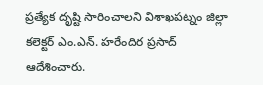ప్రత్యేక దృష్టి సారించాలని విశాఖపట్నం జిల్లా కలెక్టర్ ఎం.ఎన్. హరేందిర ప్రసాద్ ఆదేశించారు.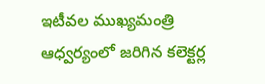ఇటీవల ముఖ్యమంత్రి ఆధ్వర్యంలో జరిగిన కలెక్టర్ల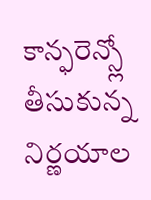కాన్ఫరెన్స్లో తీసుకున్న నిర్ణయాల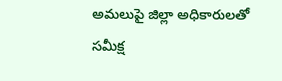అమలుపై జిల్లా అధికారులతో సమీక్ష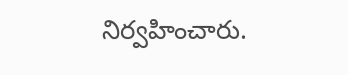నిర్వహించారు.